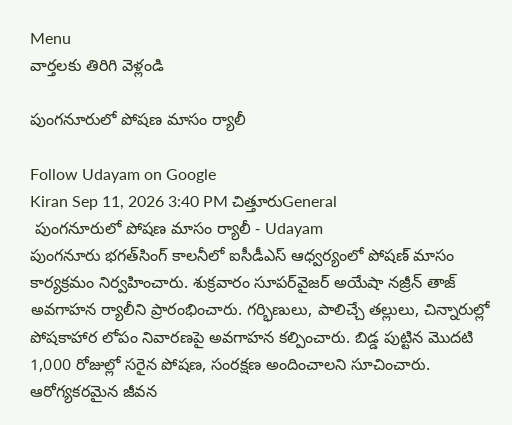Menu
వార్తలకు తిరిగి వెళ్లండి

పుంగనూరులో పోషణ మాసం ర్యాలీ

Follow Udayam on Google
Kiran Sep 11, 2026 3:40 PM చిత్తూరుGeneral
 పుంగనూరులో పోషణ మాసం ర్యాలీ - Udayam
పుంగనూరు భగత్‌సింగ్‌ కాలనీలో ఐసీడీఎస్‌ ఆధ్వర్యంలో పోషణ్‌ మాసం కార్యక్రమం నిర్వహించారు. శుక్రవారం సూపర్‌వైజర్‌ అయేషా నజ్రీన్‌ తాజ్‌ అవగాహన ర్యాలీని ప్రారంభించారు. గర్భిణులు, పాలిచ్చే తల్లులు, చిన్నారుల్లో పోషకాహార లోపం నివారణపై అవగాహన కల్పించారు. బిడ్డ పుట్టిన మొదటి 1,000 రోజుల్లో సరైన పోషణ, సంరక్షణ అందించాలని సూచించారు. ఆరోగ్యకరమైన జీవన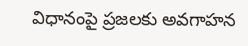విధానంపై ప్రజలకు అవగాహన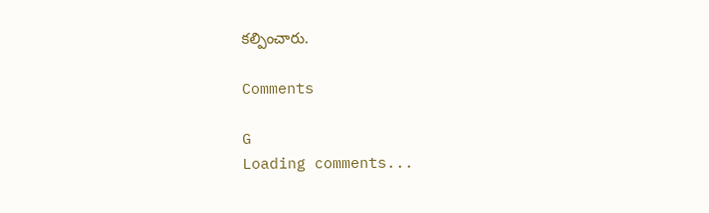కల్పించారు.

Comments

G
Loading comments...